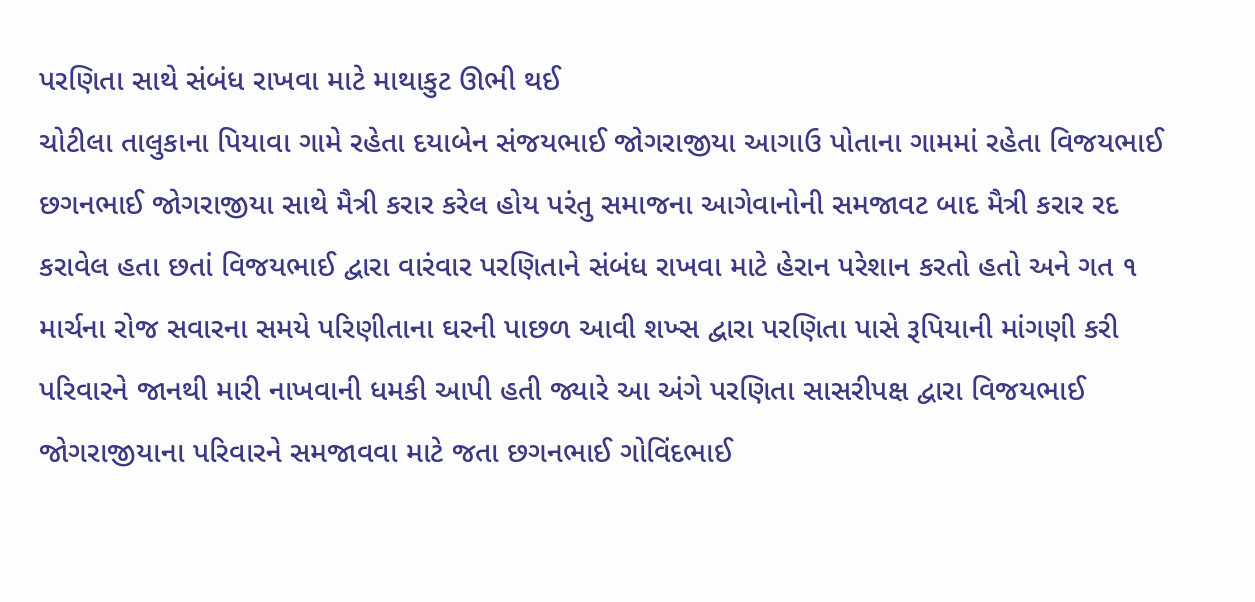પરણિતા સાથે સંબંધ રાખવા માટે માથાકુટ ઊભી થઈ
ચોટીલા તાલુકાના પિયાવા ગામે રહેતા દયાબેન સંજયભાઈ જોગરાજીયા આગાઉ પોતાના ગામમાં રહેતા વિજયભાઈ છગનભાઈ જોગરાજીયા સાથે મૈત્રી કરાર કરેલ હોય પરંતુ સમાજના આગેવાનોની સમજાવટ બાદ મૈત્રી કરાર રદ કરાવેલ હતા છતાં વિજયભાઈ દ્વારા વારંવાર પરણિતાને સંબંધ રાખવા માટે હેરાન પરેશાન કરતો હતો અને ગત ૧ માર્ચના રોજ સવારના સમયે પરિણીતાના ઘરની પાછળ આવી શખ્સ દ્વારા પરણિતા પાસે રૂપિયાની માંગણી કરી પરિવારને જાનથી મારી નાખવાની ધમકી આપી હતી જ્યારે આ અંગે પરણિતા સાસરીપક્ષ દ્વારા વિજયભાઈ જોગરાજીયાના પરિવારને સમજાવવા માટે જતા છગનભાઈ ગોવિંદભાઈ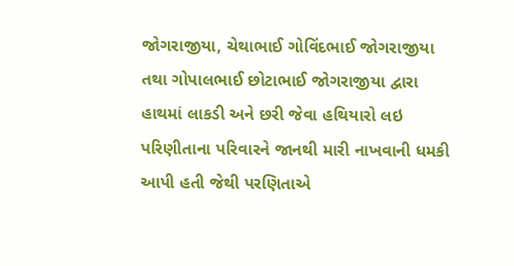જોગરાજીયા, ચેથાભાઈ ગોવિંદભાઈ જોગરાજીયા તથા ગોપાલભાઈ છોટાભાઈ જોગરાજીયા દ્વારા હાથમાં લાકડી અને છરી જેવા હથિયારો લઇ પરિણીતાના પરિવારને જાનથી મારી નાખવાની ધમકી આપી હતી જેથી પરણિતાએ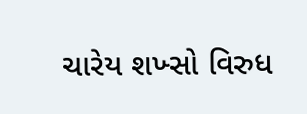ચારેય શખ્સો વિરુધ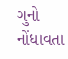ગુનો નોંધાવતા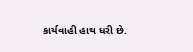કાર્યવાહી હાથ ધરી છે.